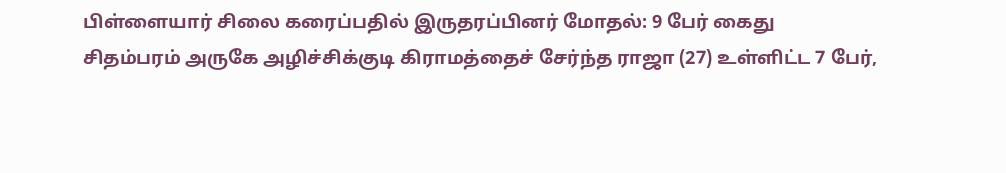பிள்ளையார் சிலை கரைப்பதில் இருதரப்பினர் மோதல்: 9 பேர் கைது
சிதம்பரம் அருகே அழிச்சிக்குடி கிராமத்தைச் சேர்ந்த ராஜா (27) உள்ளிட்ட 7 பேர்,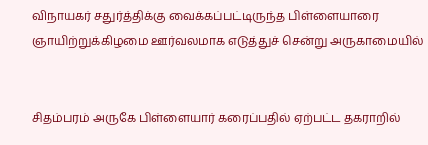விநாயகர் சதுர்த்திக்கு வைக்கப்பட்டிருந்த பிள்ளையாரை ஞாயிற்றுக்கிழமை ஊர்வலமாக எடுத்துச் சென்று அருகாமையில்


சிதம்பரம் அருகே பிள்ளையார் கரைப்பதில் ஏற்பட்ட தகராறில்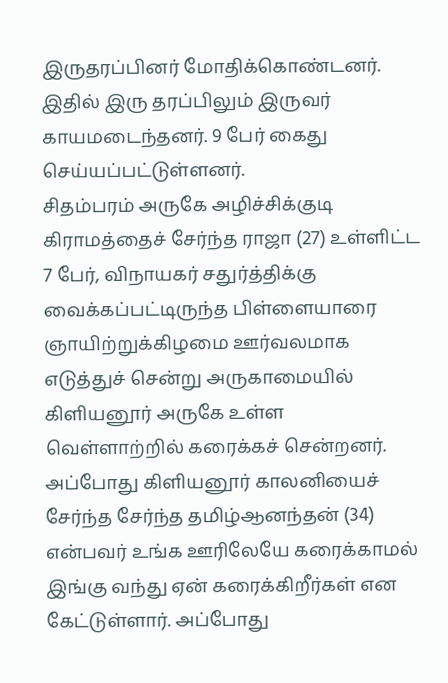இருதரப்பினர் மோதிக்கொண்டனர். இதில் இரு தரப்பிலும் இருவர் காயமடைந்தனர். 9 பேர் கைது செய்யப்பட்டுள்ளனர்.
சிதம்பரம் அருகே அழிச்சிக்குடி கிராமத்தைச் சேர்ந்த ராஜா (27) உள்ளிட்ட 7 பேர், விநாயகர் சதுர்த்திக்கு வைக்கப்பட்டிருந்த பிள்ளையாரை ஞாயிற்றுக்கிழமை ஊர்வலமாக எடுத்துச் சென்று அருகாமையில் கிளியனூர் அருகே உள்ள வெள்ளாற்றில் கரைக்கச் சென்றனர். அப்போது கிளியனூர் காலனியைச் சேர்ந்த சேர்ந்த தமிழ்ஆனந்தன் (34) என்பவர் உங்க ஊரிலேயே கரைக்காமல் இங்கு வந்து ஏன் கரைக்கிறீர்கள் என கேட்டுள்ளார். அப்போது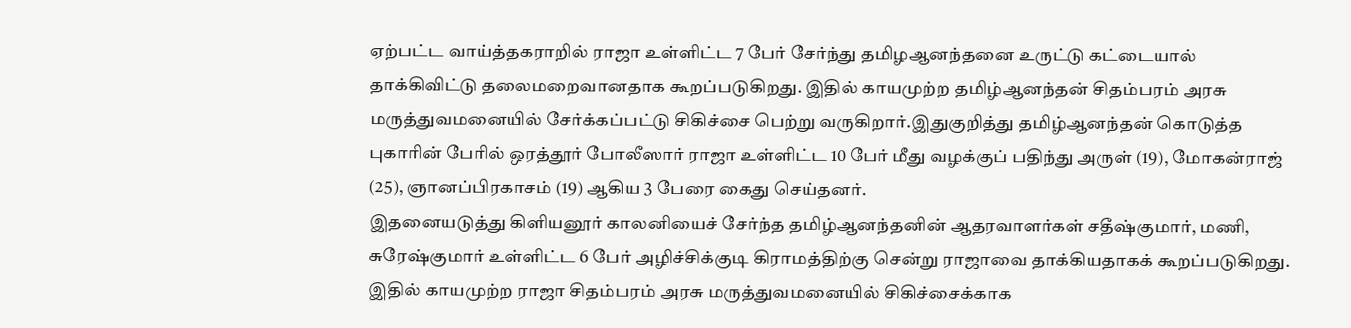ஏற்பட்ட வாய்த்தகராறில் ராஜா உள்ளிட்ட 7 பேர் சேர்ந்து தமிழஆனந்தனை உருட்டு கட்டையால் தாக்கிவிட்டு தலைமறைவானதாக கூறப்படுகிறது. இதில் காயமுற்ற தமிழ்ஆனந்தன் சிதம்பரம் அரசு மருத்துவமனையில் சேர்க்கப்பட்டு சிகிச்சை பெற்று வருகிறார்.இதுகுறித்து தமிழ்ஆனந்தன் கொடுத்த புகாரின் பேரில் ஒரத்தூர் போலீஸார் ராஜா உள்ளிட்ட 10 பேர் மீது வழக்குப் பதிந்து அருள் (19), மோகன்ராஜ் (25), ஞானப்பிரகாசம் (19) ஆகிய 3 பேரை கைது செய்தனர்.
இதனையடுத்து கிளியனூர் காலனியைச் சேர்ந்த தமிழ்ஆனந்தனின் ஆதரவாளர்கள் சதீஷ்குமார், மணி, சுரேஷ்குமார் உள்ளிட்ட 6 பேர் அழிச்சிக்குடி கிராமத்திற்கு சென்று ராஜாவை தாக்கியதாகக் கூறப்படுகிறது. இதில் காயமுற்ற ராஜா சிதம்பரம் அரசு மருத்துவமனையில் சிகிச்சைக்காக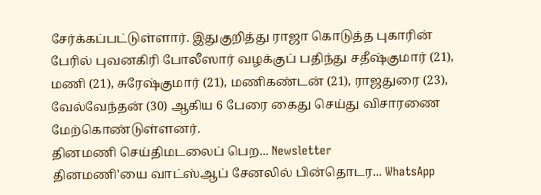சேர்க்கப்பட்டுள்ளார். இதுகுறித்து ராஜா கொடுத்த புகாரின் பேரில் புவனகிரி போலீஸார் வழக்குப் பதிந்து சதீஷ்குமார் (21), மணி (21), சுரேஷ்குமார் (21), மணிகண்டன் (21), ராஜதுரை (23), வேல்வேந்தன் (30) ஆகிய 6 பேரை கைது செய்து விசாரணை மேற்கொண்டுள்ளனர்.
தினமணி செய்திமடலைப் பெற... Newsletter
தினமணி'யை வாட்ஸ்ஆப் சேனலில் பின்தொடர... WhatsApp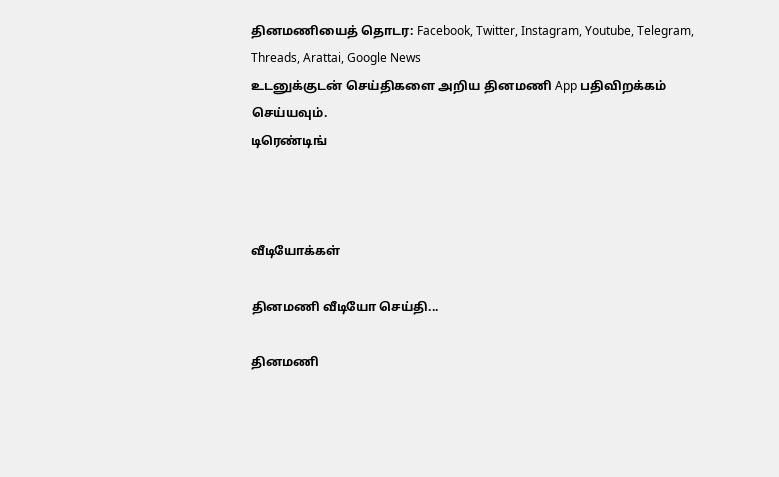தினமணியைத் தொடர: Facebook, Twitter, Instagram, Youtube, Telegram, Threads, Arattai, Google News
உடனுக்குடன் செய்திகளை அறிய தினமணி App பதிவிறக்கம் செய்யவும்.
டிரெண்டிங்



வீடியோக்கள்

தினமணி வீடியோ செய்தி...

தினமணி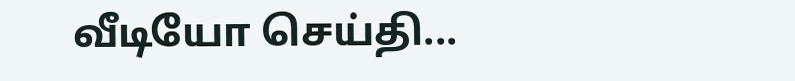வீடியோ செய்தி...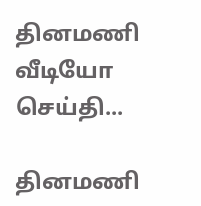தினமணி வீடியோ செய்தி...

தினமணி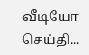வீடியோ செய்தி...